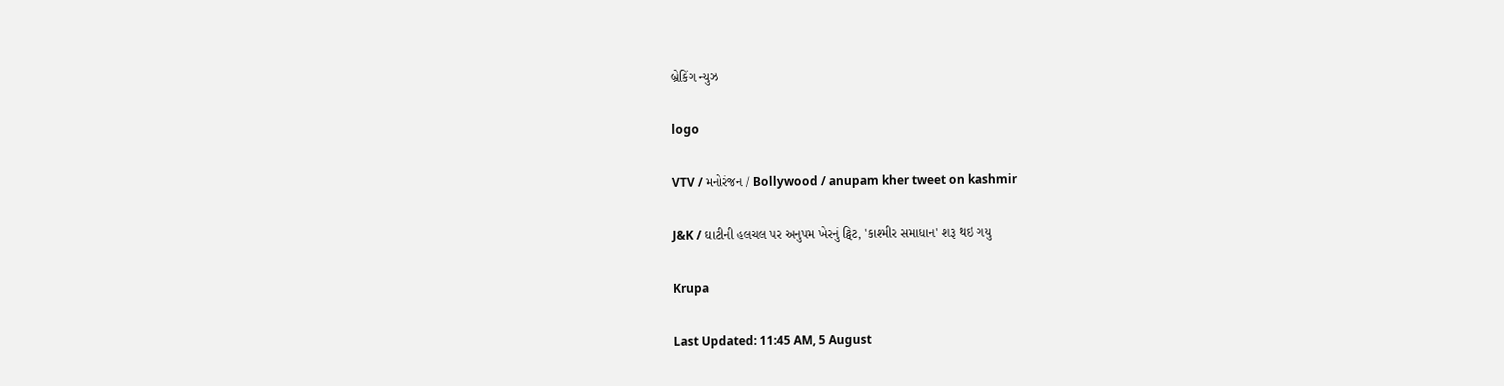બ્રેકિંગ ન્યુઝ

logo

VTV / મનોરંજન / Bollywood / anupam kher tweet on kashmir

J&K / ઘાટીની હલચલ પર અનુપમ ખેરનું ટ્વિટ, 'કાશ્મીર સમાધાન' શરૂ થઇ ગયુ

Krupa

Last Updated: 11:45 AM, 5 August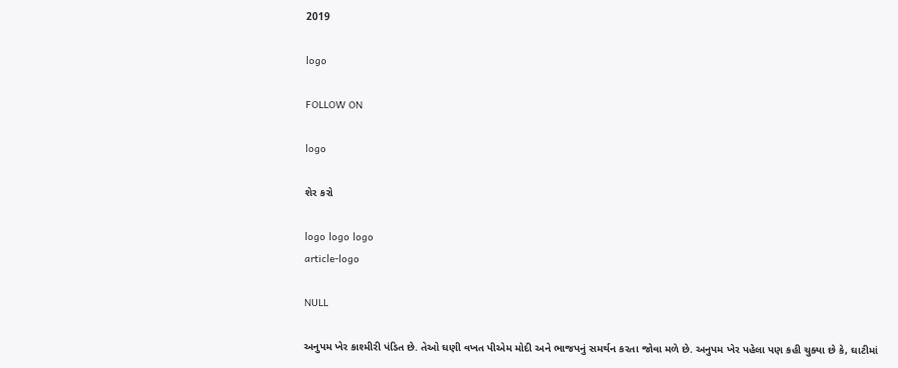2019

logo

FOLLOW ON

logo

શેર કરો

logo logo logo
article-logo

NULL

અનુપમ ખેર કાશ્મીરી પંડિત છે. તેઓ ઘણી વખત પીએમ મોદી અને ભાજપનું સમર્થન કરતા જોવા મળે છે. અનુપમ ખેર પહેલા પણ કહી ચુક્યા છે કે, ઘાટીમાં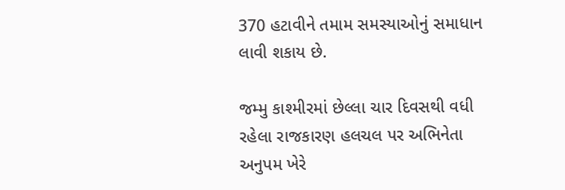370 હટાવીને તમામ સમસ્યાઓનું સમાધાન લાવી શકાય છે.

જમ્મુ કાશ્મીરમાં છેલ્લા ચાર દિવસથી વધી રહેલા રાજકારણ હલચલ પર અભિનેતા અનુપમ ખેરે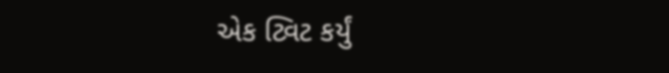એક ટ્વિટ કર્યું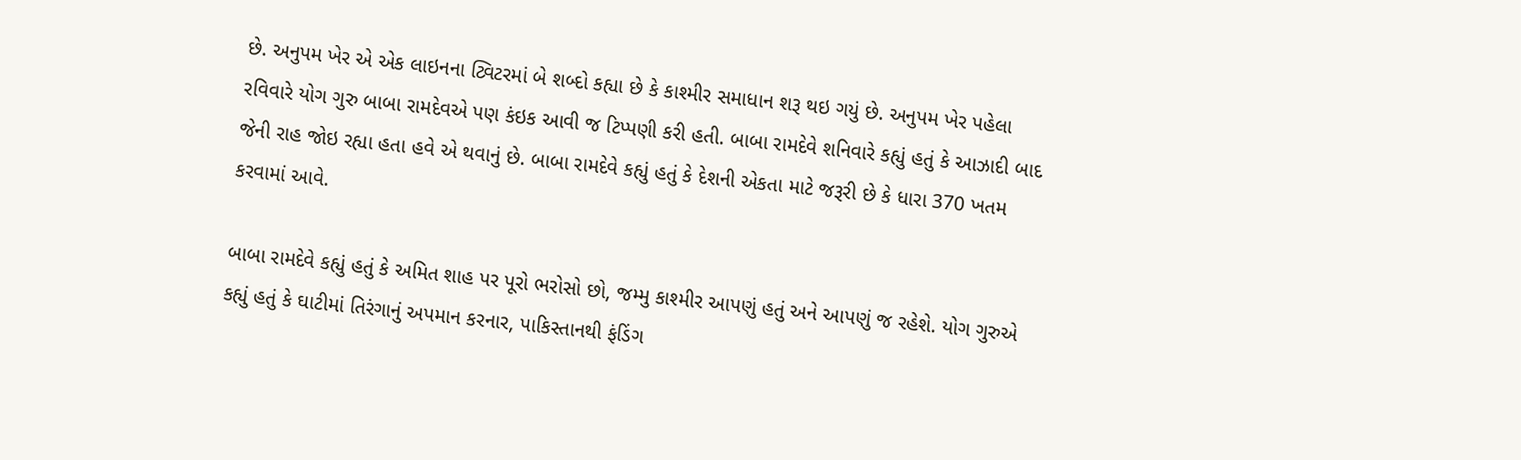છે. અનુપમ ખેર એ એક લાઇનના ટ્વિટરમાં બે શબ્દો કહ્યા છે કે કાશ્મીર સમાધાન શરૂ થઇ ગયું છે. અનુપમ ખેર પહેલા રવિવારે યોગ ગુરુ બાબા રામદેવએ પણ કંઇક આવી જ ટિપ્પણી કરી હતી. બાબા રામદેવે શનિવારે કહ્યું હતું કે આઝાદી બાદ જેની રાહ જોઇ રહ્યા હતા હવે એ થવાનું છે. બાબા રામદેવે કહ્યું હતું કે દેશની એકતા માટે જરૂરી છે કે ધારા 370 ખતમ કરવામાં આવે.

બાબા રામદેવે કહ્યું હતું કે અમિત શાહ પર પૂરો ભરોસો છો, જમ્મુ કાશ્મીર આપણું હતું અને આપણું જ રહેશે. યોગ ગુરુએ કહ્યું હતું કે ઘાટીમાં તિરંગાનું અપમાન કરનાર, પાકિસ્તાનથી ફંડિંગ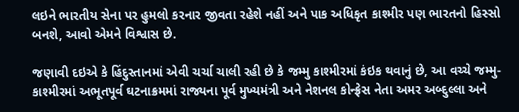લઇને ભારતીય સેના પર હુમલો કરનાર જીવતા રહેશે નહીં અને પાક અધિકૃત કાશ્મીર પણ ભારતનો હિસ્સો બનશે, આવો એમને વિશ્વાસ છે.

જણાવી દઇએ કે હિંદુસ્તાનમાં એવી ચર્ચા ચાલી રહી છે કે જમ્મુ કાશ્મીરમાં કંઇક થવાનું છે, આ વચ્ચે જમ્મુ-કાશ્મીરમાં અભૂતપૂર્વ ઘટનાક્રમમાં રાજ્યના પૂર્વ મુખ્યમંત્રી અને નેશનલ કોન્ફ્રેસ નેતા અમર અબ્દુલ્લા અને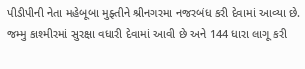પીડીપીની નેતા મહેબૂબા મુફ્તીને શ્રીનગરમા નજરબંધ કરી દેવામાં આવ્યા છે. જમ્મુ કાશ્મીરમાં સુરક્ષા વધારી દેવામાં આવી છે અને 144 ધારા લાગૂ કરી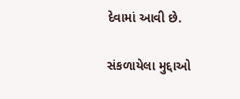દેવામાં આવી છે.

સંકળાયેલા મુદ્દાઓ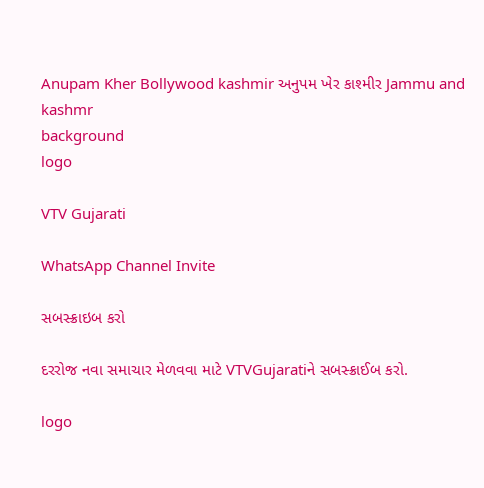Anupam Kher Bollywood kashmir અનુપમ ખેર કાશ્મીર Jammu and kashmr
background
logo

VTV Gujarati

WhatsApp Channel Invite

સબસ્ક્રાઇબ કરો

દરરોજ નવા સમાચાર મેળવવા માટે VTVGujaratiને સબસ્ક્રાઈબ કરો.

logo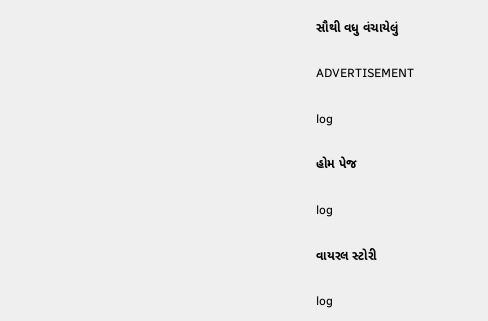સૌથી વધુ વંચાયેલું

ADVERTISEMENT

log

હોમ પેજ

log

વાયરલ સ્ટોરી

log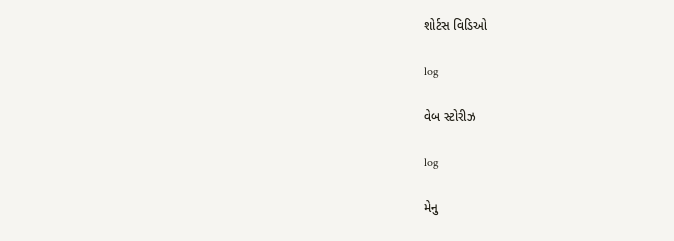શોર્ટસ વિડિઓ

log

વેબ સ્ટોરીઝ

log

મેનુ